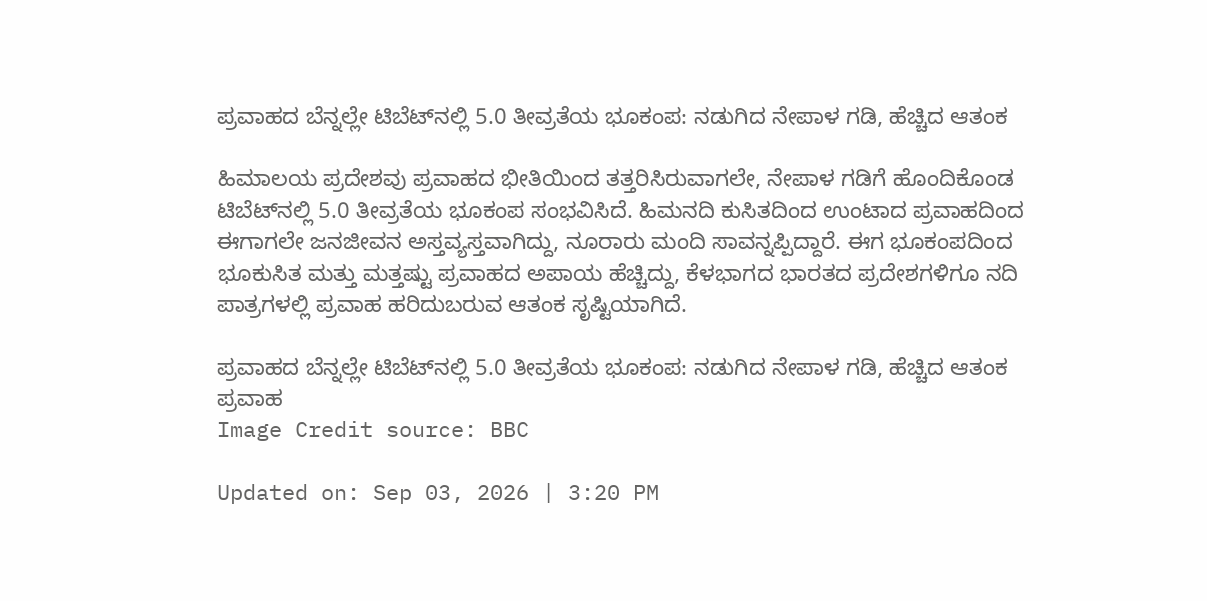ಪ್ರವಾಹದ ಬೆನ್ನಲ್ಲೇ ಟಿಬೆಟ್‌ನಲ್ಲಿ 5.0 ತೀವ್ರತೆಯ ಭೂಕಂಪ: ನಡುಗಿದ ನೇಪಾಳ ಗಡಿ, ಹೆಚ್ಚಿದ ಆತಂಕ

ಹಿಮಾಲಯ ಪ್ರದೇಶವು ಪ್ರವಾಹದ ಭೀತಿಯಿಂದ ತತ್ತರಿಸಿರುವಾಗಲೇ, ನೇಪಾಳ ಗಡಿಗೆ ಹೊಂದಿಕೊಂಡ ಟಿಬೆಟ್‌ನಲ್ಲಿ 5.0 ತೀವ್ರತೆಯ ಭೂಕಂಪ ಸಂಭವಿಸಿದೆ. ಹಿಮನದಿ ಕುಸಿತದಿಂದ ಉಂಟಾದ ಪ್ರವಾಹದಿಂದ ಈಗಾಗಲೇ ಜನಜೀವನ ಅಸ್ತವ್ಯಸ್ತವಾಗಿದ್ದು, ನೂರಾರು ಮಂದಿ ಸಾವನ್ನಪ್ಪಿದ್ದಾರೆ. ಈಗ ಭೂಕಂಪದಿಂದ ಭೂಕುಸಿತ ಮತ್ತು ಮತ್ತಷ್ಟು ಪ್ರವಾಹದ ಅಪಾಯ ಹೆಚ್ಚಿದ್ದು, ಕೆಳಭಾಗದ ಭಾರತದ ಪ್ರದೇಶಗಳಿಗೂ ನದಿ ಪಾತ್ರಗಳಲ್ಲಿ ಪ್ರವಾಹ ಹರಿದುಬರುವ ಆತಂಕ ಸೃಷ್ಟಿಯಾಗಿದೆ.

ಪ್ರವಾಹದ ಬೆನ್ನಲ್ಲೇ ಟಿಬೆಟ್‌ನಲ್ಲಿ 5.0 ತೀವ್ರತೆಯ ಭೂಕಂಪ: ನಡುಗಿದ ನೇಪಾಳ ಗಡಿ, ಹೆಚ್ಚಿದ ಆತಂಕ
ಪ್ರವಾಹ
Image Credit source: BBC

Updated on: Sep 03, 2026 | 3:20 PM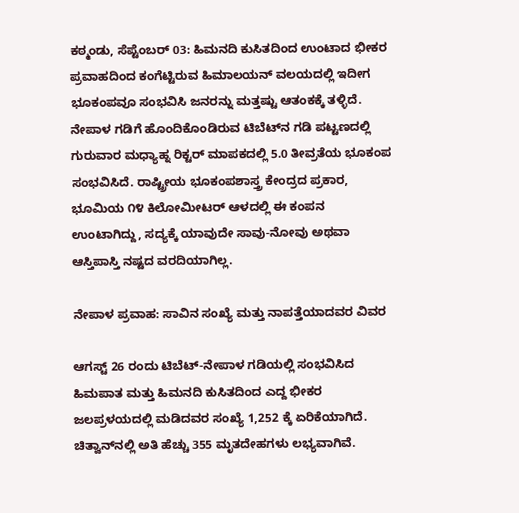ಕಠ್ಮಂಡು, ಸೆಪ್ಟೆಂಬರ್ 03: ಹಿಮನದಿ ಕುಸಿತದಿಂದ ಉಂಟಾದ ಭೀಕರ ಪ್ರವಾಹದಿಂದ ಕಂಗೆಟ್ಟಿರುವ ಹಿಮಾಲಯನ್ ವಲಯದಲ್ಲಿ ಇದೀಗ ಭೂಕಂಪವೂ ಸಂಭವಿಸಿ ಜನರನ್ನು ಮತ್ತಷ್ಟು ಆತಂಕಕ್ಕೆ ತಳ್ಳಿದೆ. ನೇಪಾಳ ಗಡಿಗೆ ಹೊಂದಿಕೊಂಡಿರುವ ಟಿಬೆಟ್‌ನ ಗಡಿ ಪಟ್ಟಣದಲ್ಲಿ ಗುರುವಾರ ಮಧ್ಯಾಹ್ನ ರಿಕ್ಟರ್ ಮಾಪಕದಲ್ಲಿ 5.0 ತೀವ್ರತೆಯ ಭೂಕಂಪ ಸಂಭವಿಸಿದೆ. ರಾಷ್ಟ್ರೀಯ ಭೂಕಂಪಶಾಸ್ತ್ರ ಕೇಂದ್ರದ ಪ್ರಕಾರ, ಭೂಮಿಯ ೧೪ ಕಿಲೋಮೀಟರ್ ಆಳದಲ್ಲಿ ಈ ಕಂಪನ ಉಂಟಾಗಿದ್ದು, ಸದ್ಯಕ್ಕೆ ಯಾವುದೇ ಸಾವು-ನೋವು ಅಥವಾ ಆಸ್ತಿಪಾಸ್ತಿ ನಷ್ಟದ ವರದಿಯಾಗಿಲ್ಲ.

ನೇಪಾಳ ಪ್ರವಾಹ: ಸಾವಿನ ಸಂಖ್ಯೆ ಮತ್ತು ನಾಪತ್ತೆಯಾದವರ ವಿವರ

ಆಗಸ್ಟ್ 26 ರಂದು ಟಿಬೆಟ್-ನೇಪಾಳ ಗಡಿಯಲ್ಲಿ ಸಂಭವಿಸಿದ ಹಿಮಪಾತ ಮತ್ತು ಹಿಮನದಿ ಕುಸಿತದಿಂದ ಎದ್ದ ಭೀಕರ ಜಲಪ್ರಳಯದಲ್ಲಿ ಮಡಿದವರ ಸಂಖ್ಯೆ 1,252 ಕ್ಕೆ ಏರಿಕೆಯಾಗಿದೆ. ಚಿತ್ವಾನ್‌ನಲ್ಲಿ ಅತಿ ಹೆಚ್ಚು 355 ಮೃತದೇಹಗಳು ಲಭ್ಯವಾಗಿವೆ.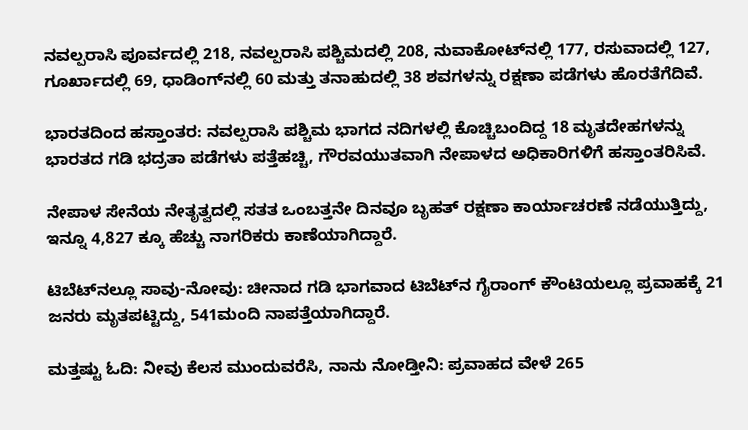ನವಲ್ಪರಾಸಿ ಪೂರ್ವದಲ್ಲಿ 218, ನವಲ್ಪರಾಸಿ ಪಶ್ಚಿಮದಲ್ಲಿ 208, ನುವಾಕೋಟ್‌ನಲ್ಲಿ 177, ರಸುವಾದಲ್ಲಿ 127, ಗೂರ್ಖಾದಲ್ಲಿ 69, ಧಾಡಿಂಗ್‌ನಲ್ಲಿ 60 ಮತ್ತು ತನಾಹುದಲ್ಲಿ 38 ಶವಗಳನ್ನು ರಕ್ಷಣಾ ಪಡೆಗಳು ಹೊರತೆಗೆದಿವೆ.

ಭಾರತದಿಂದ ಹಸ್ತಾಂತರ: ನವಲ್ಪರಾಸಿ ಪಶ್ಚಿಮ ಭಾಗದ ನದಿಗಳಲ್ಲಿ ಕೊಚ್ಚಿಬಂದಿದ್ದ 18 ಮೃತದೇಹಗಳನ್ನು ಭಾರತದ ಗಡಿ ಭದ್ರತಾ ಪಡೆಗಳು ಪತ್ತೆಹಚ್ಚಿ, ಗೌರವಯುತವಾಗಿ ನೇಪಾಳದ ಅಧಿಕಾರಿಗಳಿಗೆ ಹಸ್ತಾಂತರಿಸಿವೆ.

ನೇಪಾಳ ಸೇನೆಯ ನೇತೃತ್ವದಲ್ಲಿ ಸತತ ಒಂಬತ್ತನೇ ದಿನವೂ ಬೃಹತ್ ರಕ್ಷಣಾ ಕಾರ್ಯಾಚರಣೆ ನಡೆಯುತ್ತಿದ್ದು, ಇನ್ನೂ 4,827 ಕ್ಕೂ ಹೆಚ್ಚು ನಾಗರಿಕರು ಕಾಣೆಯಾಗಿದ್ದಾರೆ.

ಟಿಬೆಟ್‌ನಲ್ಲೂ ಸಾವು-ನೋವು: ಚೀನಾದ ಗಡಿ ಭಾಗವಾದ ಟಿಬೆಟ್‌ನ ಗೈರಾಂಗ್ ಕೌಂಟಿಯಲ್ಲೂ ಪ್ರವಾಹಕ್ಕೆ 21 ಜನರು ಮೃತಪಟ್ಟಿದ್ದು, 541ಮಂದಿ ನಾಪತ್ತೆಯಾಗಿದ್ದಾರೆ.

ಮತ್ತಷ್ಟು ಓದಿ: ನೀವು ಕೆಲಸ ಮುಂದುವರೆಸಿ, ನಾನು ನೋಡ್ತೀನಿ: ಪ್ರವಾಹದ ವೇಳೆ 265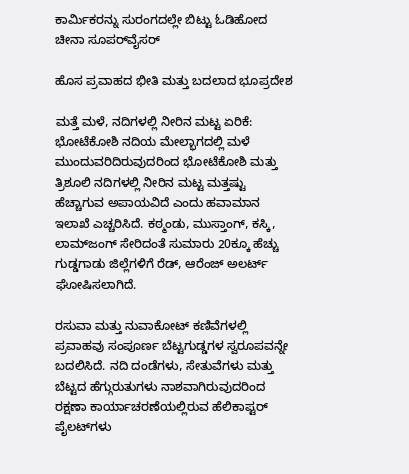ಕಾರ್ಮಿಕರನ್ನು ಸುರಂಗದಲ್ಲೇ ಬಿಟ್ಟು ಓಡಿಹೋದ ಚೀನಾ ಸೂಪರ್‌ವೈಸರ್

ಹೊಸ ಪ್ರವಾಹದ ಭೀತಿ ಮತ್ತು ಬದಲಾದ ಭೂಪ್ರದೇಶ

ಮತ್ತೆ ಮಳೆ, ನದಿಗಳಲ್ಲಿ ನೀರಿನ ಮಟ್ಟ ಏರಿಕೆ: ಭೋಟೆಕೋಶಿ ನದಿಯ ಮೇಲ್ಭಾಗದಲ್ಲಿ ಮಳೆ ಮುಂದುವರಿದಿರುವುದರಿಂದ ಭೋಟೆಕೋಶಿ ಮತ್ತು ತ್ರಿಶೂಲಿ ನದಿಗಳಲ್ಲಿ ನೀರಿನ ಮಟ್ಟ ಮತ್ತಷ್ಟು ಹೆಚ್ಚಾಗುವ ಅಪಾಯವಿದೆ ಎಂದು ಹವಾಮಾನ ಇಲಾಖೆ ಎಚ್ಚರಿಸಿದೆ. ಕಠ್ಮಂಡು, ಮುಸ್ತಾಂಗ್, ಕಸ್ಕಿ, ಲಾಮ್‌ಜಂಗ್ ಸೇರಿದಂತೆ ಸುಮಾರು 20ಕ್ಕೂ ಹೆಚ್ಚು ಗುಡ್ಡಗಾಡು ಜಿಲ್ಲೆಗಳಿಗೆ ರೆಡ್, ಆರೆಂಜ್ ಅಲರ್ಟ್ ಘೋಷಿಸಲಾಗಿದೆ.

ರಸುವಾ ಮತ್ತು ನುವಾಕೋಟ್ ಕಣಿವೆಗಳಲ್ಲಿ ಪ್ರವಾಹವು ಸಂಪೂರ್ಣ ಬೆಟ್ಟಗುಡ್ಡಗಳ ಸ್ವರೂಪವನ್ನೇ ಬದಲಿಸಿದೆ. ನದಿ ದಂಡೆಗಳು, ಸೇತುವೆಗಳು ಮತ್ತು ಬೆಟ್ಟದ ಹೆಗ್ಗುರುತುಗಳು ನಾಶವಾಗಿರುವುದರಿಂದ ರಕ್ಷಣಾ ಕಾರ್ಯಾಚರಣೆಯಲ್ಲಿರುವ ಹೆಲಿಕಾಪ್ಟರ್ ಪೈಲಟ್‌ಗಳು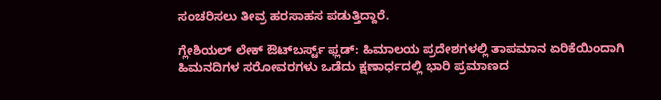ಸಂಚರಿಸಲು ತೀವ್ರ ಹರಸಾಹಸ ಪಡುತ್ತಿದ್ದಾರೆ.

ಗ್ಲೇಶಿಯಲ್ ಲೇಕ್ ಔಟ್‌ಬರ್ಸ್ಟ್ ಫ್ಲಡ್: ಹಿಮಾಲಯ ಪ್ರದೇಶಗಳಲ್ಲಿ ತಾಪಮಾನ ಏರಿಕೆಯಿಂದಾಗಿ ಹಿಮನದಿಗಳ ಸರೋವರಗಳು ಒಡೆದು ಕ್ಷಣಾರ್ಧದಲ್ಲಿ ಭಾರಿ ಪ್ರಮಾಣದ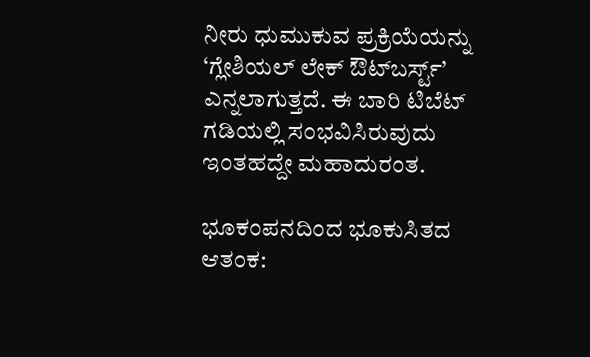ನೀರು ಧುಮುಕುವ ಪ್ರಕ್ರಿಯೆಯನ್ನು ‘ಗ್ಲೇಶಿಯಲ್ ಲೇಕ್ ಔಟ್‌ಬರ್ಸ್ಟ್’ ಎನ್ನಲಾಗುತ್ತದೆ. ಈ ಬಾರಿ ಟಿಬೆಟ್ ಗಡಿಯಲ್ಲಿ ಸಂಭವಿಸಿರುವುದು ಇಂತಹದ್ದೇ ಮಹಾದುರಂತ.

ಭೂಕಂಪನದಿಂದ ಭೂಕುಸಿತದ ಆತಂಕ: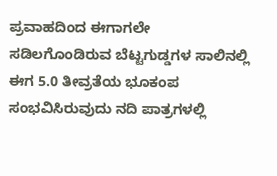ಪ್ರವಾಹದಿಂದ ಈಗಾಗಲೇ ಸಡಿಲಗೊಂಡಿರುವ ಬೆಟ್ಟಗುಡ್ಡಗಳ ಸಾಲಿನಲ್ಲಿ ಈಗ 5.0 ತೀವ್ರತೆಯ ಭೂಕಂಪ ಸಂಭವಿಸಿರುವುದು ನದಿ ಪಾತ್ರಗಳಲ್ಲಿ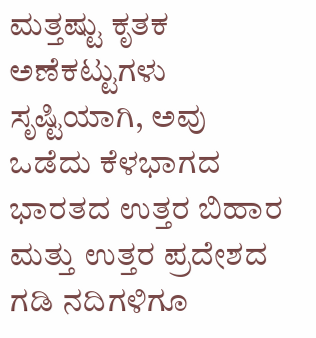ಮತ್ತಷ್ಟು ಕೃತಕ ಅಣೆಕಟ್ಟುಗಳು ಸೃಷ್ಟಿಯಾಗಿ, ಅವು ಒಡೆದು ಕೆಳಭಾಗದ ಭಾರತದ ಉತ್ತರ ಬಿಹಾರ ಮತ್ತು ಉತ್ತರ ಪ್ರದೇಶದ ಗಡಿ ನದಿಗಳಿಗೂ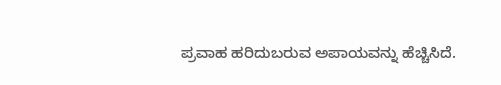ಪ್ರವಾಹ ಹರಿದುಬರುವ ಅಪಾಯವನ್ನು ಹೆಚ್ಚಿಸಿದೆ.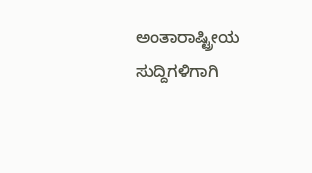ಅಂತಾರಾಷ್ಟ್ರೀಯ ಸುದ್ದಿಗಳಿಗಾಗಿ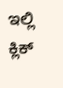ಇಲ್ಲಿ ಕ್ಲಿಕ್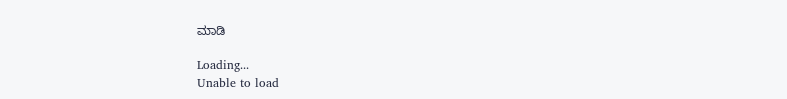ಮಾಡಿ

Loading...
Unable to load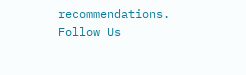recommendations.
Follow Us